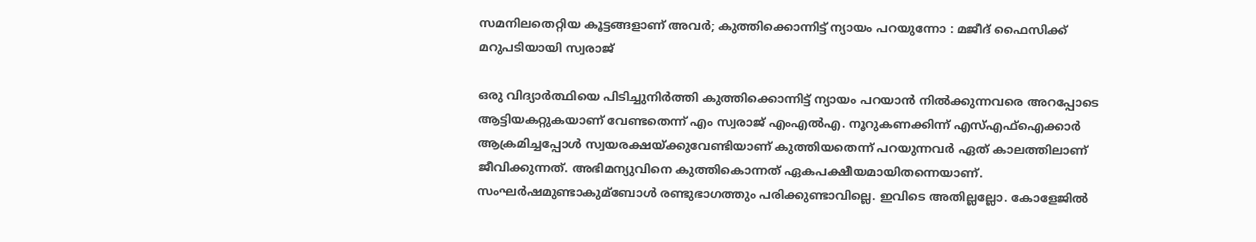സമനിലതെറ്റിയ കൂട്ടങ്ങളാണ്‌ അവര്‍; കുത്തിക്കൊന്നിട്ട്‌ ന്യായം പറയുന്നോ : മജീദ്‌ ഫൈസിക്ക്‌ മറുപടിയായി സ്വരാജ്‌

ഒരു വിദ്യാര്‍ത്ഥിയെ പിടിച്ചുനിര്‍ത്തി കുത്തിക്കൊന്നിട്ട്‌ ന്യായം പറയാന്‍ നില്‍ക്കുന്നവരെ അറപ്പോടെ ആട്ടിയകറ്റുകയാണ്‌ വേണ്ടതെന്ന്‌ എം സ്വരാജ്‌ എംഎല്‍എ. നൂറുകണക്കിന്ന്‌ എസ്‌എഫ്‌ഐക്കാര്‍ ആക്രമിച്ചപ്പോള്‍ സ്വയരക്ഷയ്‌ക്കുവേണ്ടിയാണ്‌ കുത്തിയതെന്ന്‌ പറയുന്നവര്‍ ഏത്‌ കാലത്തിലാണ്‌ ജീവിക്കുന്നത്‌. അഭിമന്യുവിനെ കുത്തികൊന്നത്‌ ഏകപക്ഷീയമായിതന്നെയാണ്‌. സംഘര്‍ഷമുണ്ടാകുമ്ബോള്‍ രണ്ടുഭാഗത്തും പരിക്കുണ്ടാവില്ലെ. ഇവിടെ അതില്ലല്ലോ. കോളേജില്‍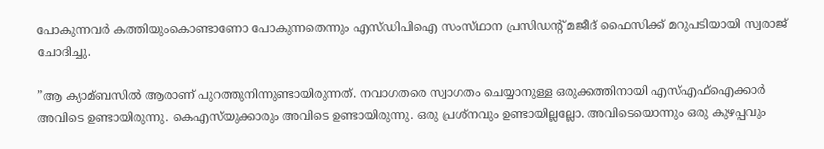പോകുന്നവര്‍ കത്തിയുംകൊണ്ടാണോ പോകുന്നതെന്നും എസ്‌ഡിപിഐ സംസ്‌ഥാന പ്രസിഡന്റ്‌ മജീദ്‌ ഫൈസിക്ക്‌ മറുപടിയായി സ്വരാജ്‌ ചോദിച്ചു.

”ആ ക്യാമ്ബസില്‍ ആരാണ്‌ പുറത്തുനിന്നുണ്ടായിരുന്നത്‌. നവാഗതരെ സ്വാഗതം ചെയ്യാനുള്ള ഒരുക്കത്തിനായി എസ്‌എഫ്‌ഐക്കാര്‍ അവിടെ ഉണ്ടായിരുന്നു. കെഎസ്‌യുക്കാരും അവിടെ ഉണ്ടായിരുന്നു. ഒരു പ്രശ്‌നവും ഉണ്ടായില്ലല്ലോ. അവിടെയൊന്നും ഒരു കുഴപ്പവും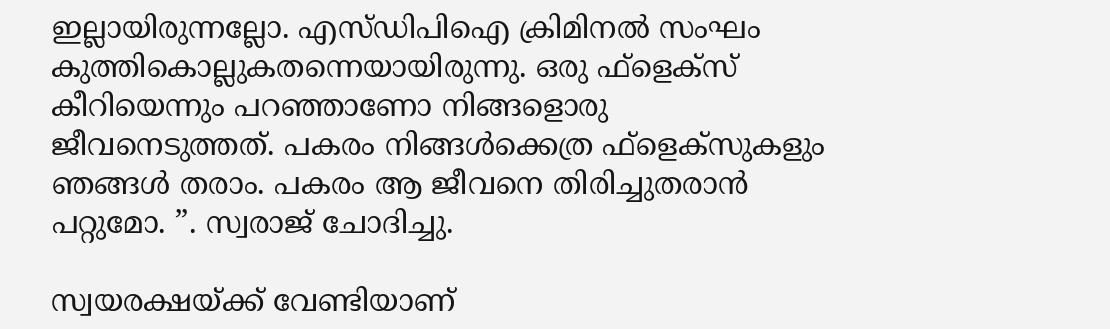ഇല്ലായിരുന്നല്ലോ. എസ്‌ഡിപിഐ ക്രിമിനല്‍ സംഘം കുത്തികൊല്ലുകതന്നെയായിരുന്നു. ഒരു ഫ്‌ളെക്‌സ്‌ കീറിയെന്നും പറഞ്ഞാണോ നിങ്ങളൊരു ജീവനെടുത്തത്‌. പകരം നിങ്ങള്‍ക്കെത്ര ഫ്‌ളെക്‌സുകളും ഞങ്ങള്‍ തരാം. പകരം ആ ജീവനെ തിരിച്ചുതരാന്‍ പറ്റുമോ. ”. സ്വരാജ്‌ ചോദിച്ചു.

സ്വയരക്ഷയ്‌ക്ക്‌ വേണ്ടിയാണ്‌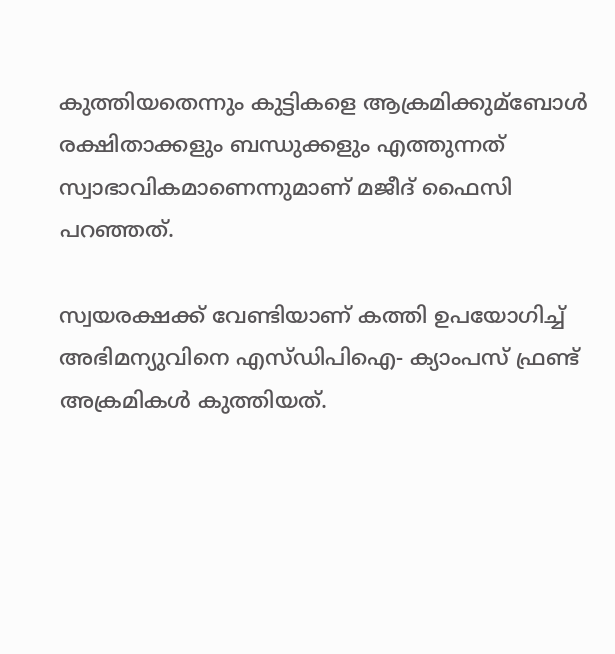കുത്തിയതെന്നും കുട്ടികളെ ആക്രമിക്കുമ്ബോള്‍ രക്ഷിതാക്കളും ബന്ധുക്കളും എത്തുന്നത്‌ സ്വാഭാവികമാണെന്നുമാണ്‌ മജീദ്‌ ഫൈസി പറഞ്ഞത്‌.

സ്വയരക്ഷക്ക് വേണ്ടിയാണ് കത്തി ഉപയോഗിച്ച്‌ അഭിമന്യുവിനെ എസ്ഡിപിഐ- ക്യാംപസ് ഫ്രണ്ട് അക്രമികള്‍ കുത്തിയത്‌.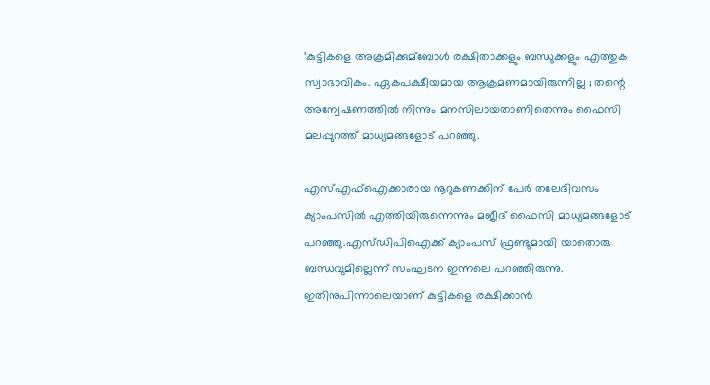‘കുട്ടികളെ അക്രമിക്കുമ്ബോള്‍ രക്ഷിതാക്കളും ബന്ധുക്കളും എത്തുക സ്വാഭാവികം. ഏകപക്ഷീയമായ ആക്രമണമായിരുന്നില്ല ; തന്റെ അന്വേഷണത്തില്‍ നിന്നും മനസിലായതാണിതെന്നും ഫൈസി മലപ്പുറത്ത് മാധ്യമങ്ങളോട് പറഞ്ഞു.

എസ്‌എഫ്‌ഐക്കാരായ നൂറുകണക്കിന് പേര്‍ തലേദിവസം ക്യാംപസില്‍ എത്തിയിരുന്നെന്നും മജീദ് ഫൈസി മാധ്യമങ്ങളോട് പറഞ്ഞു.എസ്ഡിപിഐക്ക് ക്യാംപസ് ഫ്രണ്ടുമായി യാതൊരു ബന്ധവുമില്ലെന്ന് സംഘടന ഇന്നലെ പറഞ്ഞിരുന്നു. ഇതിനുപിന്നാലെയാണ് കുട്ടികളെ രക്ഷിക്കാന്‍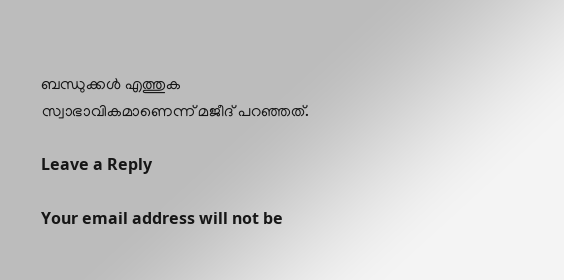ബന്ധുക്കള്‍ എത്തുക സ്വാഭാവികമാണെന്ന് മജീദ് പറഞ്ഞത്‌.

Leave a Reply

Your email address will not be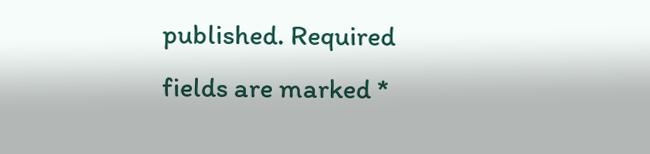published. Required fields are marked *